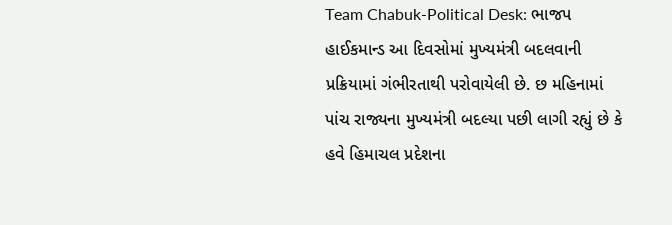Team Chabuk-Political Desk: ભાજપ હાઈકમાન્ડ આ દિવસોમાં મુખ્યમંત્રી બદલવાની પ્રક્રિયામાં ગંભીરતાથી પરોવાયેલી છે. છ મહિનામાં પાંચ રાજ્યના મુખ્યમંત્રી બદલ્યા પછી લાગી રહ્યું છે કે હવે હિમાચલ પ્રદેશના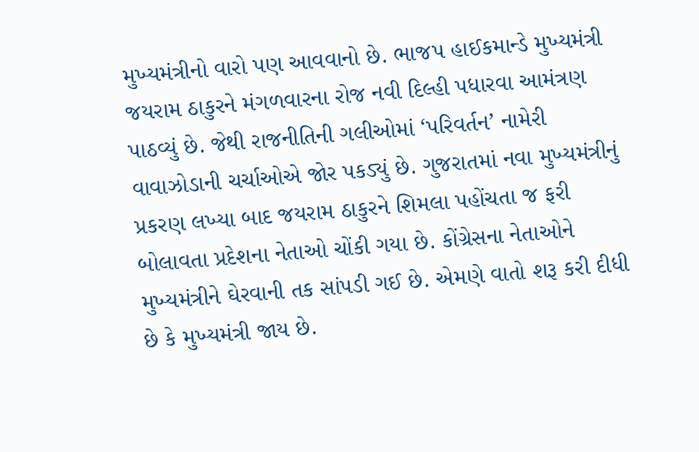મુખ્યમંત્રીનો વારો પણ આવવાનો છે. ભાજપ હાઈકમાન્ડે મુખ્યમંત્રી જયરામ ઠાકુરને મંગળવારના રોજ નવી દિલ્હી પધારવા આમંત્રણ પાઠવ્યું છે. જેથી રાજનીતિની ગલીઓમાં ‘પરિવર્તન’ નામેરી વાવાઝોડાની ચર્ચાઓએ જોર પકડ્યું છે. ગુજરાતમાં નવા મુખ્યમંત્રીનું પ્રકરણ લખ્યા બાદ જયરામ ઠાકુરને શિમલા પહોંચતા જ ફરી બોલાવતા પ્રદેશના નેતાઓ ચોંકી ગયા છે. કોંગ્રેસના નેતાઓને મુખ્યમંત્રીને ઘેરવાની તક સાંપડી ગઈ છે. એમણે વાતો શરૂ કરી દીધી છે કે મુખ્યમંત્રી જાય છે.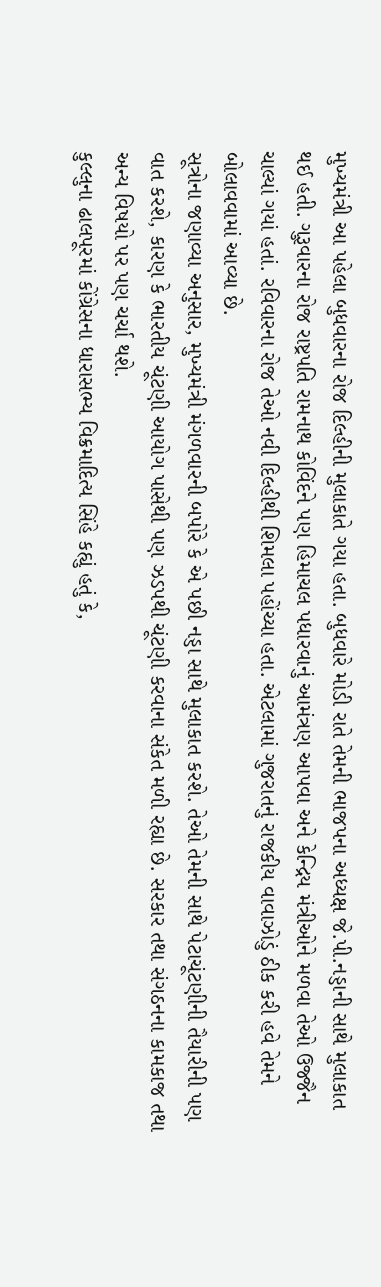મુખ્યમંત્રી આ પહેલા બુધવારના રોજ દિલ્હીની મુલાકાતે ગયા હતા. બુધવારે મોડી રાતે તેમની ભાજપના અધ્યક્ષ જે.પી.નડ્ડાની સાથે મુલાકાત થઈ હતી. ગુરૂવારના રોજ રાષ્ટ્રપતિ રામનાથ કોવિંદને પણ હિમાચલ પધારવાનું આમંત્રણ આપવા અને કેન્દ્રિય મંત્રીઓને મળવા તેઓ ઉજ્જૈન ચાલ્યાં ગયાં હતાં. રવિવારના રોજ તેઓ નવી દિલ્હીથી શિમલા પહોંચ્યા હતા. એટલામાં ગુજરાતનું રાજકીય વાવાઝોડું ઠીક કરી હવે તેમને બોલાવવામાં આવ્યા છે.
સૂત્રોના જણાવ્યા અનુસાર, મુખ્યમંત્રી મંગળવારની બપોરે કે એ પછી નડ્ડા સાથે મુલાકાત કરશે. તેઓ તેમની સાથે પેટાચૂંટણીની તૈયારીની પણ વાત કરશે, કારણ કે ભારતીય ચૂંટણી આયોગ પાસેથી પણ ઝડપથી ચૂંટણી કરવાના સંકેત મળી રહ્યા છે. સરકાર તથા સંગઠનના કામકાજ તથા અન્ય વિષયો પર પણ ચર્ચા થશે.
કુલ્લુના ઢાલપૂરમાં કોંગ્રેસના ધારાસભ્ય વિક્રમાદિત્ય સિંહે કહ્યું હતું કે,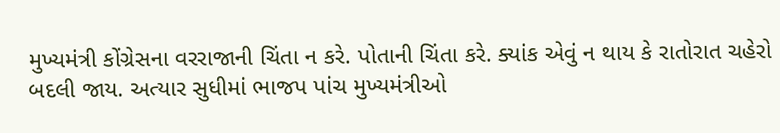મુખ્યમંત્રી કોંગ્રેસના વરરાજાની ચિંતા ન કરે. પોતાની ચિંતા કરે. ક્યાંક એવું ન થાય કે રાતોરાત ચહેરો બદલી જાય. અત્યાર સુધીમાં ભાજપ પાંચ મુખ્યમંત્રીઓ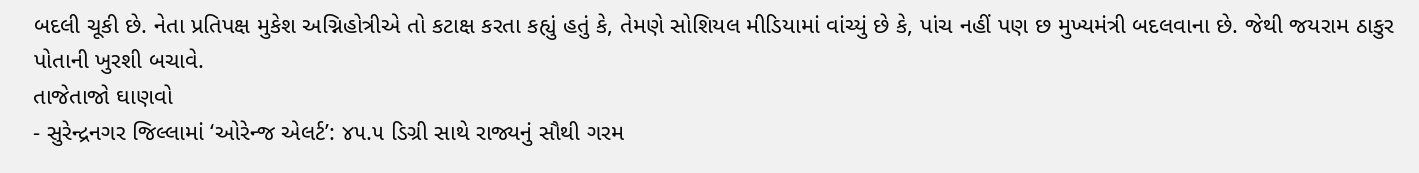બદલી ચૂકી છે. નેતા પ્રતિપક્ષ મુકેશ અગ્નિહોત્રીએ તો કટાક્ષ કરતા કહ્યું હતું કે, તેમણે સોશિયલ મીડિયામાં વાંચ્યું છે કે, પાંચ નહીં પણ છ મુખ્યમંત્રી બદલવાના છે. જેથી જયરામ ઠાકુર પોતાની ખુરશી બચાવે.
તાજેતાજો ઘાણવો
- સુરેન્દ્રનગર જિલ્લામાં ‘ઓરેન્જ એલર્ટ’: ૪૫.૫ ડિગ્રી સાથે રાજ્યનું સૌથી ગરમ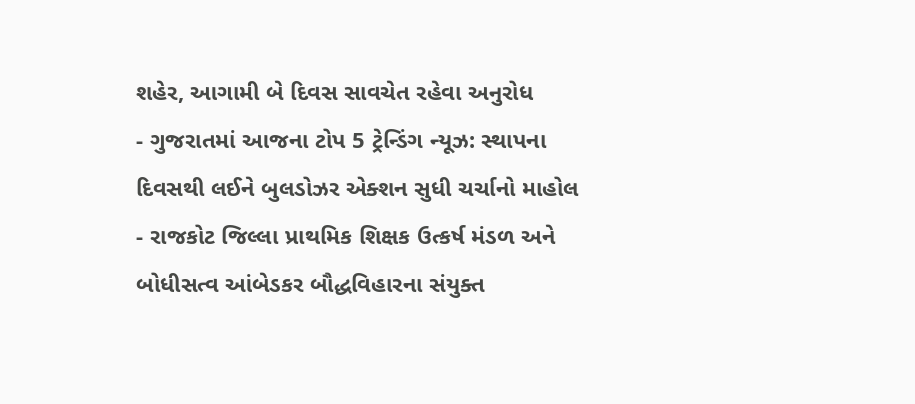શહેર, આગામી બે દિવસ સાવચેત રહેવા અનુરોધ
- ગુજરાતમાં આજના ટોપ 5 ટ્રેન્ડિંગ ન્યૂઝ: સ્થાપના દિવસથી લઈને બુલડોઝર એક્શન સુધી ચર્ચાનો માહોલ
- રાજકોટ જિલ્લા પ્રાથમિક શિક્ષક ઉત્કર્ષ મંડળ અને બોધીસત્વ આંબેડકર બૌદ્ધવિહારના સંયુક્ત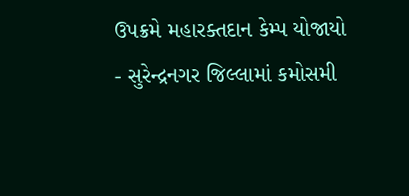ઉપક્રમે મહારક્તદાન કેમ્પ યોજાયો
- સુરેન્દ્રનગર જિલ્લામાં કમોસમી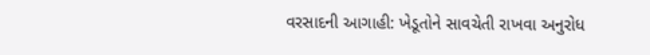વરસાદની આગાહી: ખેડૂતોને સાવચેતી રાખવા અનુરોધ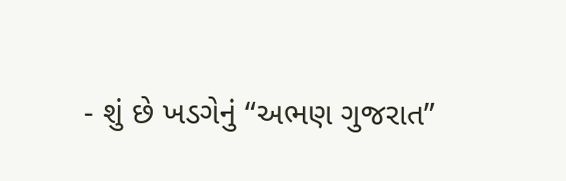- શું છે ખડગેનું “અભણ ગુજરાત”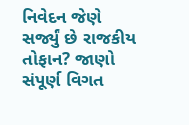નિવેદન જેણે સર્જ્યું છે રાજકીય તોફાન? જાણો સંપૂર્ણ વિગત